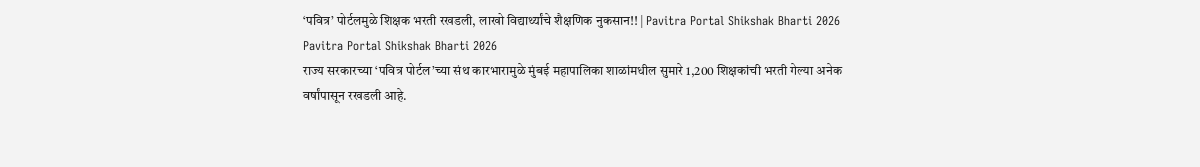‘पवित्र’ पोर्टलमुळे शिक्षक भरती रखडली, लाखो विद्यार्थ्यांचे शैक्षणिक नुकसान!! | Pavitra Portal Shikshak Bharti 2026
Pavitra Portal Shikshak Bharti 2026
राज्य सरकारच्या ‘पवित्र पोर्टल’च्या संथ कारभारामुळे मुंबई महापालिका शाळांमधील सुमारे 1,200 शिक्षकांची भरती गेल्या अनेक वर्षांपासून रखडली आहे.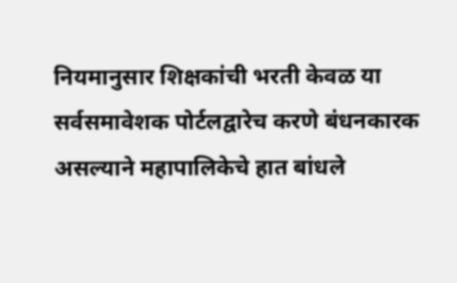नियमानुसार शिक्षकांची भरती केवळ या सर्वसमावेशक पोर्टलद्वारेच करणे बंधनकारक असल्याने महापालिकेचे हात बांधले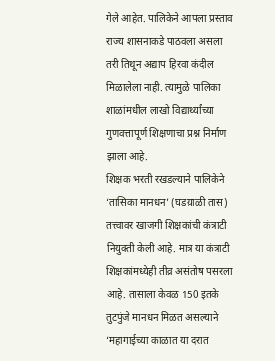गेले आहेत. पालिकेने आपला प्रस्ताव राज्य शासनाकडे पाठवला असला तरी तिथून अद्याप हिरवा कंदील मिळालेला नाही. त्यामुळे पालिका शाळांमधील लाखो विद्यार्थ्यांच्या गुणवत्तापूर्ण शिक्षणाचा प्रश्न निर्माण झाला आहे.
शिक्षक भरती रखडल्याने पालिकेने ‘तासिका मानधन’ (घडय़ाळी तास) तत्त्वावर खाजगी शिक्षकांची कंत्राटी नियुक्ती केली आहे. मात्र या कंत्राटी शिक्षकांमध्येही तीव्र असंतोष पसरला आहे. तासाला केवळ 150 इतके तुटपुंजे मानधन मिळत असल्याने ‘महागाईच्या काळात या दरात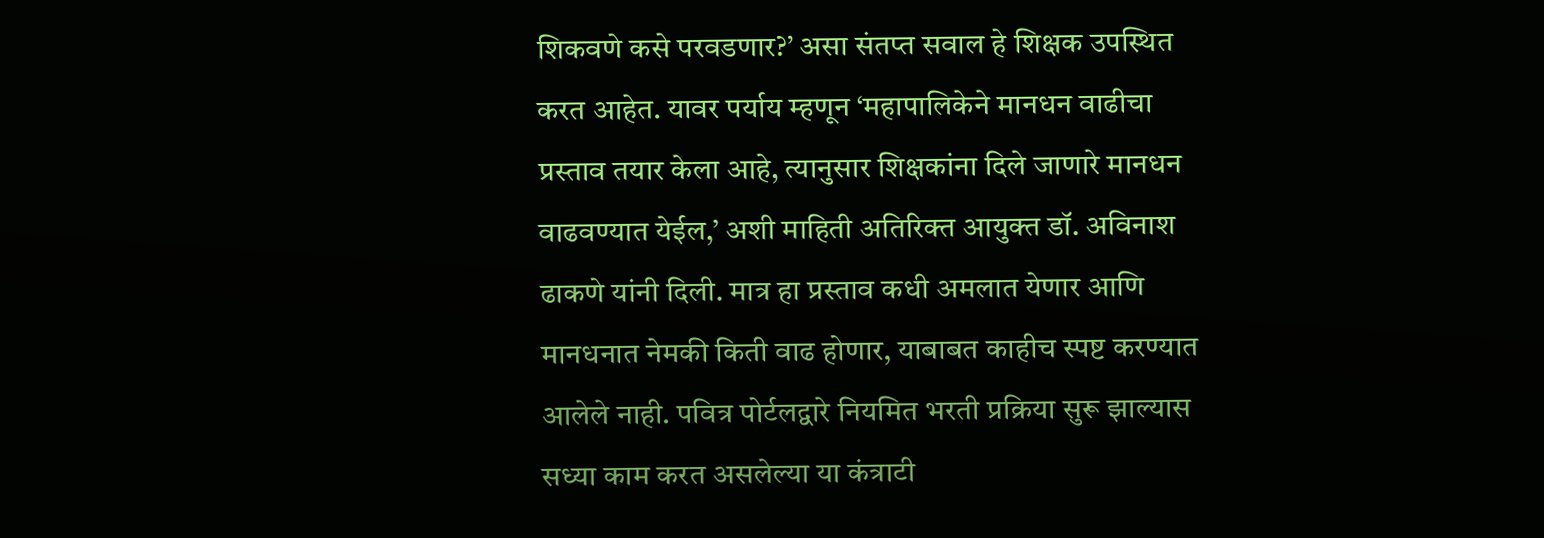शिकवणे कसे परवडणार?’ असा संतप्त सवाल हे शिक्षक उपस्थित करत आहेत. यावर पर्याय म्हणून ‘महापालिकेने मानधन वाढीचा प्रस्ताव तयार केला आहे, त्यानुसार शिक्षकांना दिले जाणारे मानधन वाढवण्यात येईल,’ अशी माहिती अतिरिक्त आयुक्त डॉ. अविनाश ढाकणे यांनी दिली. मात्र हा प्रस्ताव कधी अमलात येणार आणि मानधनात नेमकी किती वाढ होणार, याबाबत काहीच स्पष्ट करण्यात आलेले नाही. पवित्र पोर्टलद्वारे नियमित भरती प्रक्रिया सुरू झाल्यास सध्या काम करत असलेल्या या कंत्राटी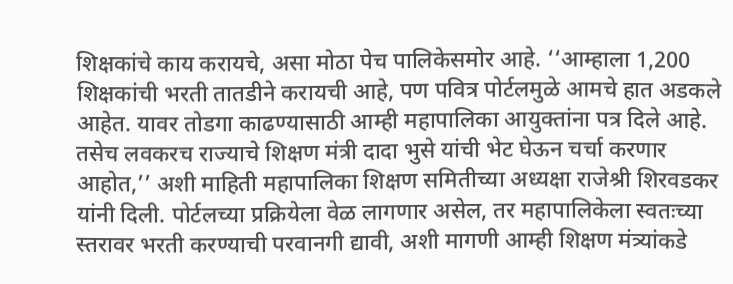शिक्षकांचे काय करायचे, असा मोठा पेच पालिकेसमोर आहे. ‘‘आम्हाला 1,200 शिक्षकांची भरती तातडीने करायची आहे, पण पवित्र पोर्टलमुळे आमचे हात अडकले आहेत. यावर तोडगा काढण्यासाठी आम्ही महापालिका आयुक्तांना पत्र दिले आहे. तसेच लवकरच राज्याचे शिक्षण मंत्री दादा भुसे यांची भेट घेऊन चर्चा करणार आहोत,’’ अशी माहिती महापालिका शिक्षण समितीच्या अध्यक्षा राजेश्री शिरवडकर यांनी दिली. पोर्टलच्या प्रक्रियेला वेळ लागणार असेल, तर महापालिकेला स्वतःच्या स्तरावर भरती करण्याची परवानगी द्यावी, अशी मागणी आम्ही शिक्षण मंत्र्यांकडे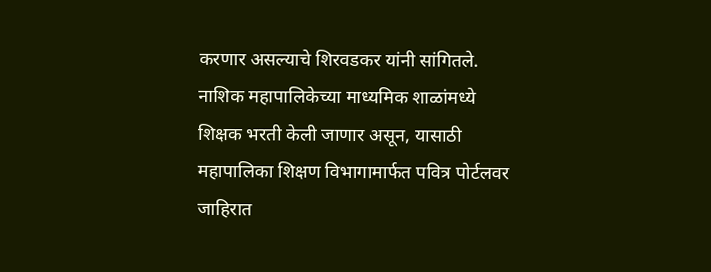करणार असल्याचे शिरवडकर यांनी सांगितले.
नाशिक महापालिकेच्या माध्यमिक शाळांमध्ये शिक्षक भरती केली जाणार असून, यासाठी महापालिका शिक्षण विभागामार्फत पवित्र पोर्टलवर जाहिरात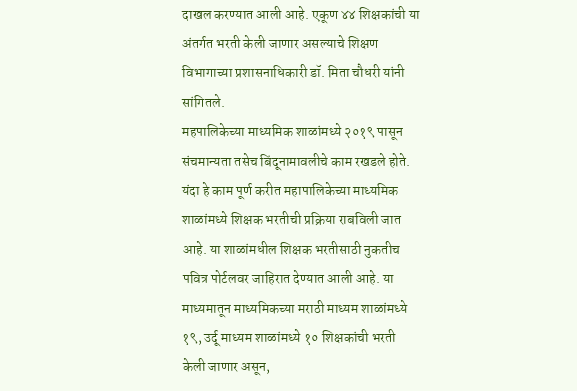दाखल करण्यात आली आहे. एकूण ४४ शिक्षकांची या अंतर्गत भरती केली जाणार असल्याचे शिक्षण विभागाच्या प्रशासनाधिकारी डॉ. मिता चौधरी यांनी सांगितले.
महपालिकेच्या माध्यमिक शाळांमध्ये २०१९ पासून संचमान्यता तसेच बिंदूनामावलीचे काम रखडले होते. यंदा हे काम पूर्ण करीत महापालिकेच्या माध्यमिक शाळांमध्ये शिक्षक भरतीची प्रक्रिया राबविली जात आहे. या शाळांमधील शिक्षक भरतीसाठी नुकतीच पवित्र पोर्टलवर जाहिरात देण्यात आली आहे. या माध्यमातून माध्यमिकच्या मराठी माध्यम शाळांमध्ये १९, उर्दू माध्यम शाळांमध्ये १० शिक्षकांची भरती केली जाणार असून,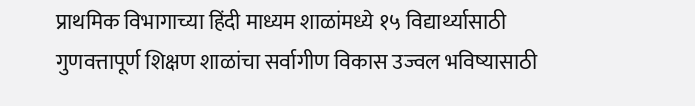प्राथमिक विभागाच्या हिंदी माध्यम शाळांमध्ये १५ विद्यार्थ्यासाठी गुणवत्तापूर्ण शिक्षण शाळांचा सर्वागीण विकास उज्वल भविष्यासाठी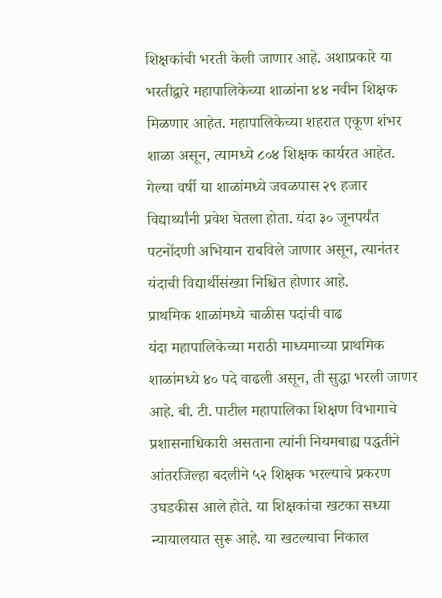शिक्षकांची भरती केली जाणार आहे. अशाप्रकारे या भरतीद्वारे महापालिकेच्या शाळांना ४४ नवीन शिक्षक मिळणार आहेत. महापालिकेच्या शहरात एकूण शंभर शाळा असून, त्यामध्ये ८०४ शिक्षक कार्यरत आहेत. गेल्या वर्षी या शाळांमध्ये जवळपास २९ हजार विद्यार्थ्यांनी प्रवेश घेतला होता. यंदा ३० जूनपर्यंत पटनोंदणी अभियान राबविले जाणार असून, त्यानंतर यंदाची विद्यार्थीसंख्या निश्चित होणार आहे.
प्राथमिक शाळांमध्ये चाळीस पदांची वाढ
यंदा महापालिकेच्या मराठी माध्यमाच्या प्राथमिक शाळांमध्ये ४० पदे वाढली असून, ती सुद्धा भरली जाणर आहे. बी. टी. पाटील महापालिका शिक्षण विभागाचे प्रशासनाधिकारी असताना त्यांनी नियमबाह्य पद्धतीने आंतरजिल्हा बदलीने ५२ शिक्षक भरल्याचे प्रकरण उघडकीस आले होते. या शिक्षकांचा खटका सध्या न्यायालयात सुरू आहे. या खटल्याचा निकाल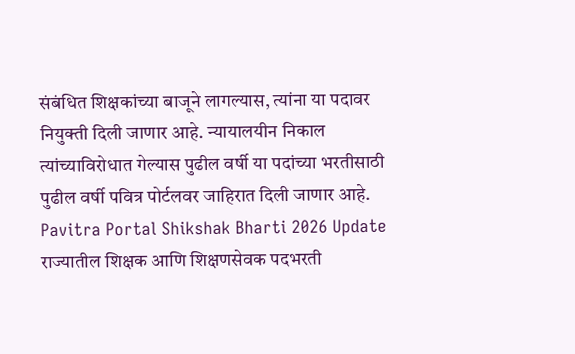संबंधित शिक्षकांच्या बाजूने लागल्यास, त्यांना या पदावर नियुक्ती दिली जाणार आहे. न्यायालयीन निकाल त्यांच्याविरोधात गेल्यास पुढील वर्षी या पदांच्या भरतीसाठी पुढील वर्षी पवित्र पोर्टलवर जाहिरात दिली जाणार आहे.
Pavitra Portal Shikshak Bharti 2026 Update
राज्यातील शिक्षक आणि शिक्षणसेवक पदभरती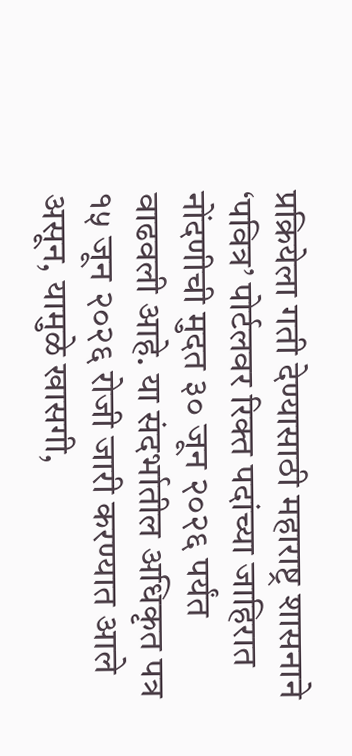प्रक्रियेला गती देण्यासाठी महाराष्ट्र शासनाने ‘पवित्र’ पोर्टलवर रिक्त पदांच्या जाहिरात नोंदणीची मुदत ३० जून २०२६ पर्यंत वाढवली आहे. या संदर्भातील अधिकृत पत्र १५ जून २०२६ रोजी जारी करण्यात आले असून, यामुळे खासगी,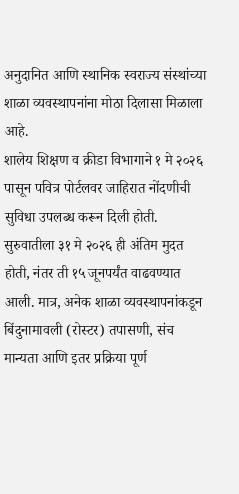अनुदानित आणि स्थानिक स्वराज्य संस्थांच्या शाळा व्यवस्थापनांना मोठा दिलासा मिळाला आहे.
शालेय शिक्षण व क्रीडा विभागाने १ मे २०२६ पासून पवित्र पोर्टलवर जाहिरात नोंदणीची सुविधा उपलब्ध करून दिली होती. सुरुवातीला ३१ मे २०२६ ही अंतिम मुदत होती, नंतर ती १५ जूनपर्यंत वाढवण्यात आली. मात्र, अनेक शाळा व्यवस्थापनांकडून बिंदुनामावली (रोस्टर) तपासणी, संच मान्यता आणि इतर प्रक्रिया पूर्ण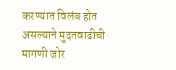करण्यात विलंब होत असल्याने मुदतवाढीची मागणी जोर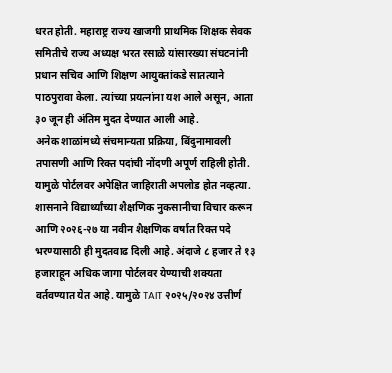धरत होती. महाराष्ट्र राज्य खाजगी प्राथमिक शिक्षक सेवक समितीचे राज्य अध्यक्ष भरत रसाळे यांसारख्या संघटनांनी प्रधान सचिव आणि शिक्षण आयुक्तांकडे सातत्याने पाठपुरावा केला. त्यांच्या प्रयत्नांना यश आले असून, आता ३० जून ही अंतिम मुदत देण्यात आली आहे.
अनेक शाळांमध्ये संचमान्यता प्रक्रिया, बिंदुनामावली तपासणी आणि रिक्त पदांची नोंदणी अपूर्ण राहिली होती. यामुळे पोर्टलवर अपेक्षित जाहिराती अपलोड होत नव्हत्या. शासनाने विद्यार्थ्यांच्या शैक्षणिक नुकसानीचा विचार करून आणि २०२६-२७ या नवीन शैक्षणिक वर्षात रिक्त पदे भरण्यासाठी ही मुदतवाढ दिली आहे. अंदाजे ८ हजार ते १३ हजाराहून अधिक जागा पोर्टलवर येण्याची शक्यता वर्तवण्यात येत आहे. यामुळे TAIT २०२५/२०२४ उत्तीर्ण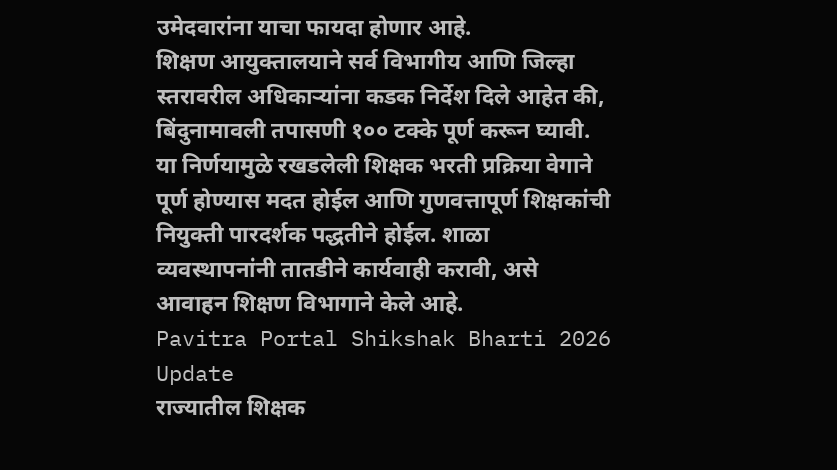उमेदवारांना याचा फायदा होणार आहे.
शिक्षण आयुक्तालयाने सर्व विभागीय आणि जिल्हा स्तरावरील अधिकाऱ्यांना कडक निर्देश दिले आहेत की, बिंदुनामावली तपासणी १०० टक्के पूर्ण करून घ्यावी. या निर्णयामुळे रखडलेली शिक्षक भरती प्रक्रिया वेगाने पूर्ण होण्यास मदत होईल आणि गुणवत्तापूर्ण शिक्षकांची नियुक्ती पारदर्शक पद्धतीने होईल. शाळा व्यवस्थापनांनी तातडीने कार्यवाही करावी, असे आवाहन शिक्षण विभागाने केले आहे.
Pavitra Portal Shikshak Bharti 2026 Update
राज्यातील शिक्षक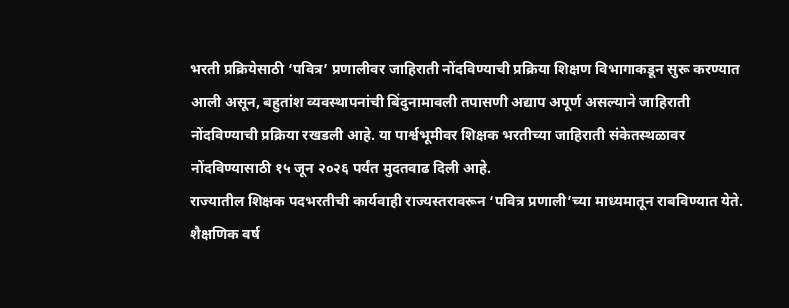भरती प्रक्रियेसाठी ‘पवित्र’ प्रणालीवर जाहिराती नोंदविण्याची प्रक्रिया शिक्षण विभागाकडून सुरू करण्यात आली असून, बहुतांश व्यवस्थापनांची बिंदुनामावली तपासणी अद्याप अपूर्ण असल्याने जाहिराती नोंदविण्याची प्रक्रिया रखडली आहे. या पार्श्वभूमीवर शिक्षक भरतीच्या जाहिराती संकेतस्थळावर नोंदविण्यासाठी १५ जून २०२६ पर्यंत मुदतवाढ दिली आहे.
राज्यातील शिक्षक पदभरतीची कार्यवाही राज्यस्तरावरून ‘पवित्र प्रणाली’च्या माध्यमातून राबविण्यात येते. शैक्षणिक वर्ष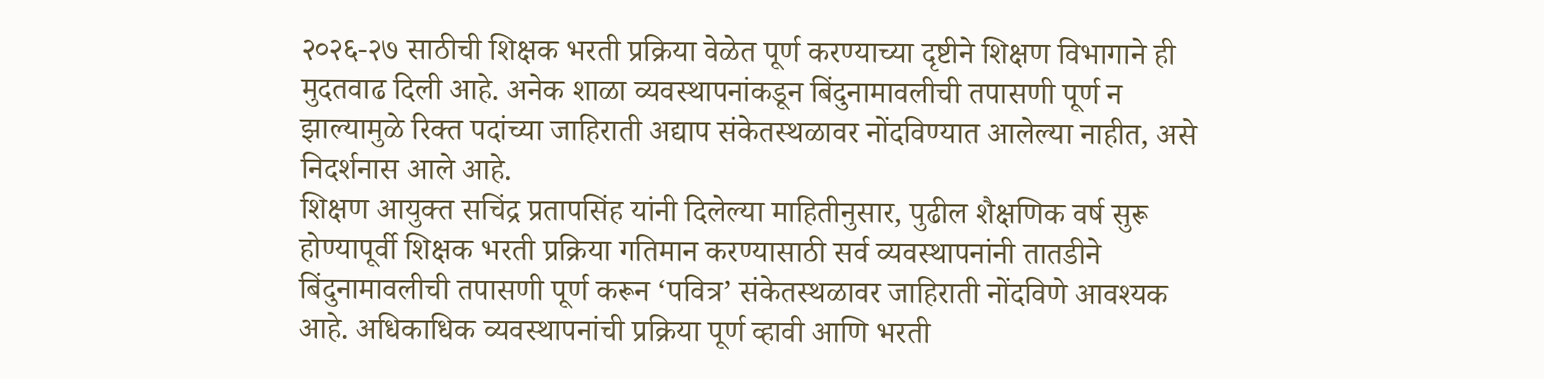२०२६-२७ साठीची शिक्षक भरती प्रक्रिया वेळेत पूर्ण करण्याच्या दृष्टीने शिक्षण विभागाने ही मुदतवाढ दिली आहे. अनेक शाळा व्यवस्थापनांकडून बिंदुनामावलीची तपासणी पूर्ण न झाल्यामुळे रिक्त पदांच्या जाहिराती अद्याप संकेतस्थळावर नोंदविण्यात आलेल्या नाहीत, असे निदर्शनास आले आहे.
शिक्षण आयुक्त सचिंद्र प्रतापसिंह यांनी दिलेल्या माहितीनुसार, पुढील शैक्षणिक वर्ष सुरू होण्यापूर्वी शिक्षक भरती प्रक्रिया गतिमान करण्यासाठी सर्व व्यवस्थापनांनी तातडीने बिंदुनामावलीची तपासणी पूर्ण करून ‘पवित्र’ संकेतस्थळावर जाहिराती नोंदविणे आवश्यक आहे. अधिकाधिक व्यवस्थापनांची प्रक्रिया पूर्ण व्हावी आणि भरती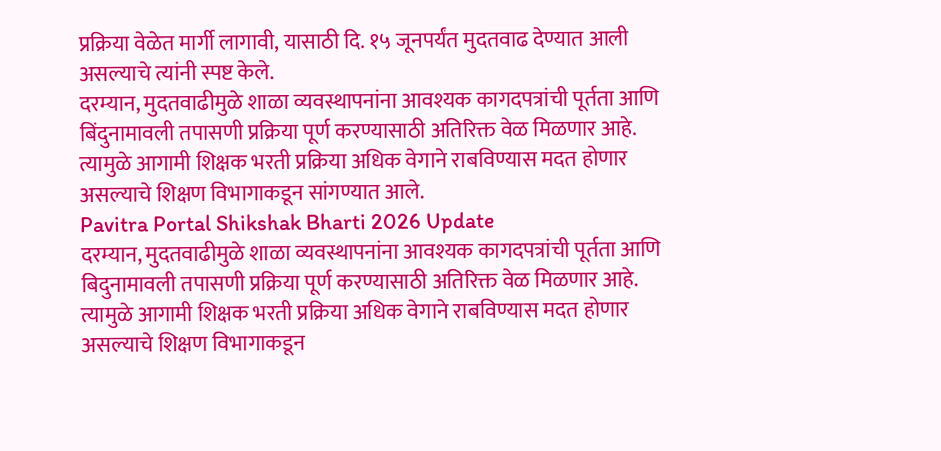प्रक्रिया वेळेत मार्गी लागावी, यासाठी दि. १५ जूनपर्यंत मुदतवाढ देण्यात आली असल्याचे त्यांनी स्पष्ट केले.
दरम्यान, मुदतवाढीमुळे शाळा व्यवस्थापनांना आवश्यक कागदपत्रांची पूर्तता आणि बिंदुनामावली तपासणी प्रक्रिया पूर्ण करण्यासाठी अतिरिक्त वेळ मिळणार आहे. त्यामुळे आगामी शिक्षक भरती प्रक्रिया अधिक वेगाने राबविण्यास मदत होणार असल्याचे शिक्षण विभागाकडून सांगण्यात आले.
Pavitra Portal Shikshak Bharti 2026 Update
दरम्यान, मुदतवाढीमुळे शाळा व्यवस्थापनांना आवश्यक कागदपत्रांची पूर्तता आणि बिदुनामावली तपासणी प्रक्रिया पूर्ण करण्यासाठी अतिरिक्त वेळ मिळणार आहे. त्यामुळे आगामी शिक्षक भरती प्रक्रिया अधिक वेगाने राबविण्यास मदत होणार असल्याचे शिक्षण विभागाकडून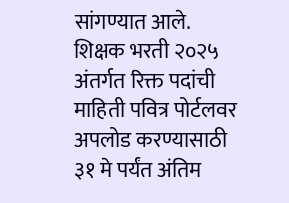सांगण्यात आले. शिक्षक भरती २०२५ अंतर्गत रिक्त पदांची माहिती पवित्र पोर्टलवर अपलोड करण्यासाठी ३१ मे पर्यंत अंतिम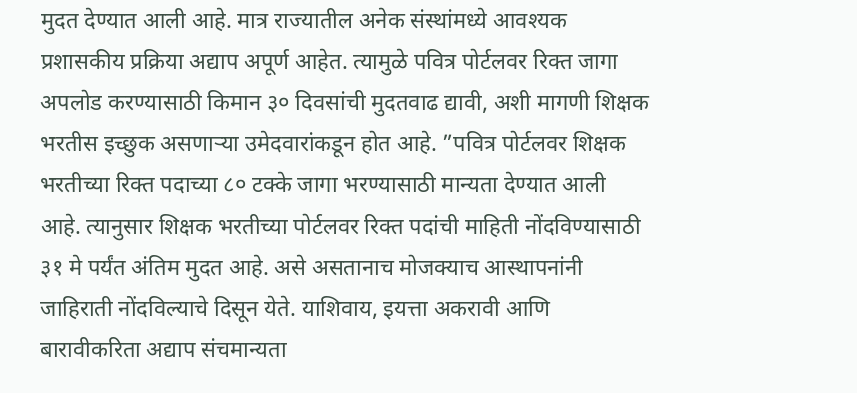मुदत देण्यात आली आहे. मात्र राज्यातील अनेक संस्थांमध्ये आवश्यक प्रशासकीय प्रक्रिया अद्याप अपूर्ण आहेत. त्यामुळे पवित्र पोर्टलवर रिक्त जागा अपलोड करण्यासाठी किमान ३० दिवसांची मुदतवाढ द्यावी, अशी मागणी शिक्षक भरतीस इच्छुक असणाऱ्या उमेदवारांकडून होत आहे. ”पवित्र पोर्टलवर शिक्षक भरतीच्या रिक्त पदाच्या ८० टक्के जागा भरण्यासाठी मान्यता देण्यात आली आहे. त्यानुसार शिक्षक भरतीच्या पोर्टलवर रिक्त पदांची माहिती नोंदविण्यासाठी ३१ मे पर्यंत अंतिम मुदत आहे. असे असतानाच मोजक्याच आस्थापनांनी जाहिराती नोंदविल्याचे दिसून येते. याशिवाय, इयत्ता अकरावी आणि बारावीकरिता अद्याप संचमान्यता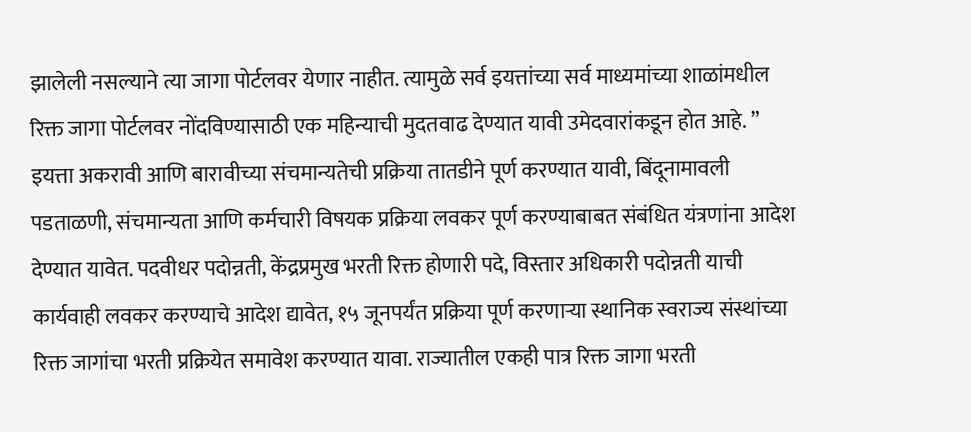झालेली नसल्याने त्या जागा पोर्टलवर येणार नाहीत. त्यामुळे सर्व इयत्तांच्या सर्व माध्यमांच्या शाळांमधील रिक्त जागा पोर्टलवर नोंदविण्यासाठी एक महिन्याची मुदतवाढ देण्यात यावी उमेदवारांकडून होत आहे. ”
इयत्ता अकरावी आणि बारावीच्या संचमान्यतेची प्रक्रिया तातडीने पूर्ण करण्यात यावी, बिंदूनामावली पडताळणी, संचमान्यता आणि कर्मचारी विषयक प्रक्रिया लवकर पूर्ण करण्याबाबत संबंधित यंत्रणांना आदेश देण्यात यावेत. पदवीधर पदोन्नती, केंद्रप्रमुख भरती रिक्त होणारी पदे, विस्तार अधिकारी पदोन्नती याची कार्यवाही लवकर करण्याचे आदेश द्यावेत, १५ जूनपर्यंत प्रक्रिया पूर्ण करणाऱ्या स्थानिक स्वराज्य संस्थांच्या रिक्त जागांचा भरती प्रक्रियेत समावेश करण्यात यावा. राज्यातील एकही पात्र रिक्त जागा भरती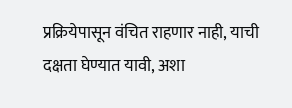प्रक्रियेपासून वंचित राहणार नाही, याची दक्षता घेण्यात यावी, अशा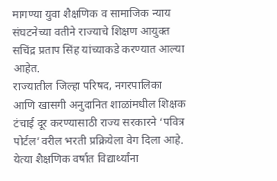मागण्या युवा शैक्षणिक व सामाजिक न्याय संघटनेच्या वतीने राज्याचे शिक्षण आयुक्त सचिंद्र प्रताप सिंह यांच्याकडे करण्यात आल्या आहेत.
राज्यातील जिल्हा परिषद, नगरपालिका आणि खासगी अनुदानित शाळांमधील शिक्षक टंचाई दूर करण्यासाठी राज्य सरकारने ‘पवित्र पोर्टल’वरील भरती प्रक्रियेला वेग दिला आहे. येत्या शैक्षणिक वर्षात विद्यार्थ्यांना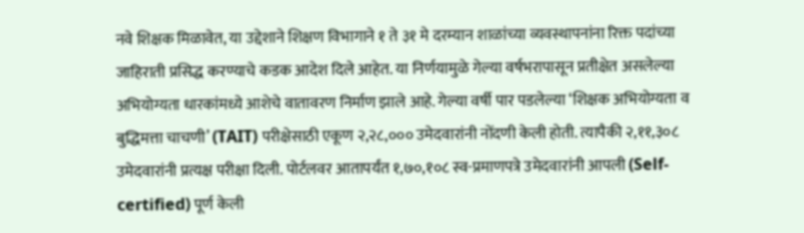नवे शिक्षक मिळावेत, या उद्देशाने शिक्षण विभागाने १ ते ३१ मे दरम्यान शाळांच्या व्यवस्थापनांना रिक्त पदांच्या जाहिराती प्रसिद्ध करण्याचे कडक आदेश दिले आहेत. या निर्णयामुळे गेल्या वर्षभरापासून प्रतीक्षेत असलेल्या अभियोग्यता धारकांमध्ये आशेचे वातावरण निर्माण झाले आहे. गेल्या वर्षी पार पडलेल्या ‘शिक्षक अभियोग्यता व बुद्धिमत्ता चाचणी’ (TAIT) परीक्षेसाठी एकूण २,२८,००० उमेदवारांनी नोंदणी केली होती. त्यापैकी २,११,३०८ उमेदवारांनी प्रत्यक्ष परीक्षा दिली. पोर्टलवर आतापर्यंत १,७०,१०८ स्व-प्रमाणपत्रे उमेदवारांनी आपली (Self-certified) पूर्ण केली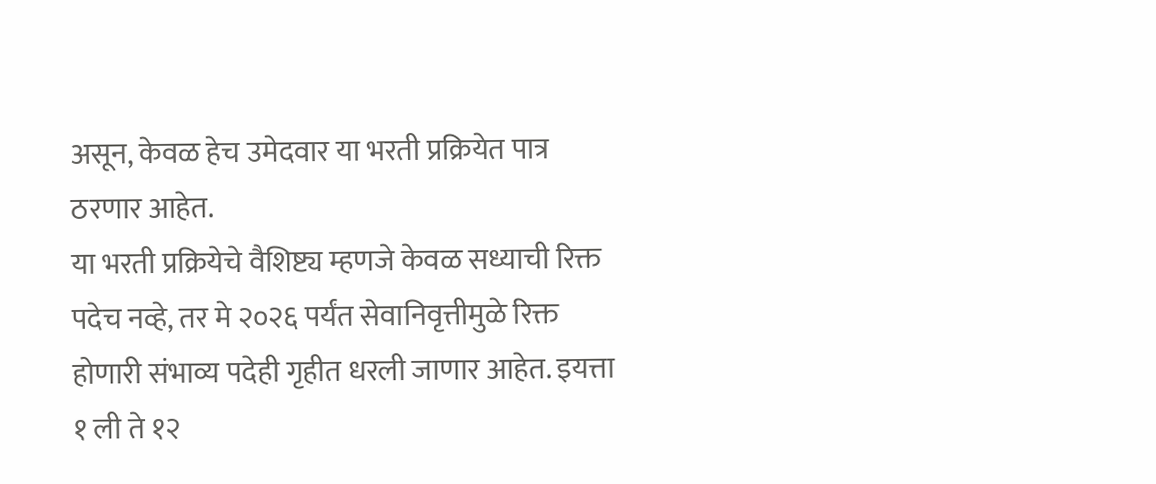असून, केवळ हेच उमेदवार या भरती प्रक्रियेत पात्र ठरणार आहेत.
या भरती प्रक्रियेचे वैशिष्ट्य म्हणजे केवळ सध्याची रिक्त पदेच नव्हे, तर मे २०२६ पर्यंत सेवानिवृत्तीमुळे रिक्त होणारी संभाव्य पदेही गृहीत धरली जाणार आहेत. इयत्ता १ ली ते १२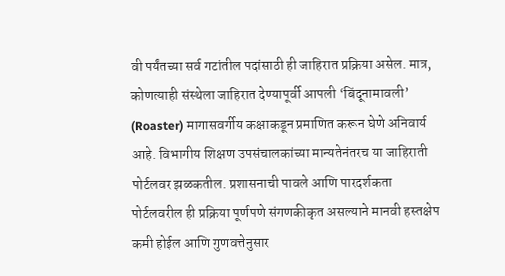वी पर्यंतच्या सर्व गटांतील पदांसाठी ही जाहिरात प्रक्रिया असेल. मात्र, कोणत्याही संस्थेला जाहिरात देण्यापूर्वी आपली ‘बिंदूनामावली’ (Roaster) मागासवर्गीय कक्षाकडून प्रमाणित करून घेणे अनिवार्य आहे. विभागीय शिक्षण उपसंचालकांच्या मान्यतेनंतरच या जाहिराती पोर्टलवर झळकतील. प्रशासनाची पावले आणि पारदर्शकता पोर्टलवरील ही प्रक्रिया पूर्णपणे संगणकीकृत असल्याने मानवी हस्तक्षेप कमी होईल आणि गुणवत्तेनुसार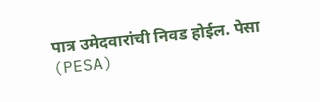पात्र उमेदवारांची निवड होईल. पेसा (PESA)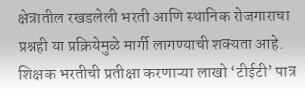क्षेत्रातील रखडलेली भरती आणि स्थानिक रोजगाराचा प्रश्नही या प्रक्रियेमुळे मार्गी लागण्याची शक्यता आहे.
शिक्षक भरतीची प्रतीक्षा करणाऱ्या लाखो ‘टीईटी’ पात्र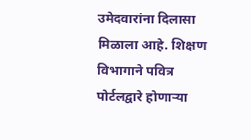उमेदवारांना दिलासा मिळाला आहे. शिक्षण विभागाने पवित्र पोर्टलद्वारे होणाऱ्या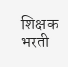शिक्षक भरती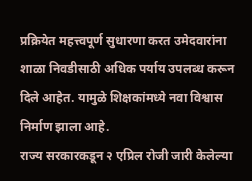प्रक्रियेत महत्त्वपूर्ण सुधारणा करत उमेदवारांना शाळा निवडीसाठी अधिक पर्याय उपलब्ध करून दिले आहेत. यामुळे शिक्षकांमध्ये नवा विश्वास निर्माण झाला आहे.
राज्य सरकारकडून २ एप्रिल रोजी जारी केलेल्या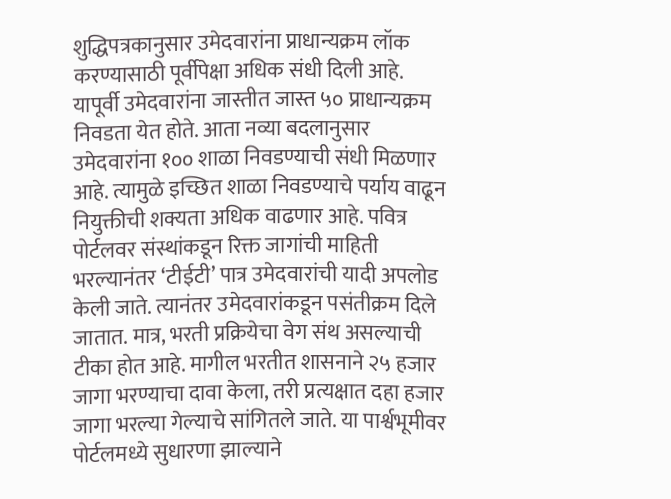शुद्धिपत्रकानुसार उमेदवारांना प्राधान्यक्रम लॉक करण्यासाठी पूर्वीपेक्षा अधिक संधी दिली आहे. यापूर्वी उमेदवारांना जास्तीत जास्त ५० प्राधान्यक्रम निवडता येत होते. आता नव्या बदलानुसार उमेदवारांना १०० शाळा निवडण्याची संधी मिळणार आहे. त्यामुळे इच्छित शाळा निवडण्याचे पर्याय वाढून नियुक्तीची शक्यता अधिक वाढणार आहे. पवित्र पोर्टलवर संस्थांकडून रिक्त जागांची माहिती भरल्यानंतर ‘टीईटी’ पात्र उमेदवारांची यादी अपलोड केली जाते. त्यानंतर उमेदवारांकडून पसंतीक्रम दिले जातात. मात्र, भरती प्रक्रियेचा वेग संथ असल्याची टीका होत आहे. मागील भरतीत शासनाने २५ हजार जागा भरण्याचा दावा केला, तरी प्रत्यक्षात दहा हजार जागा भरल्या गेल्याचे सांगितले जाते. या पार्श्वभूमीवर पोर्टलमध्ये सुधारणा झाल्याने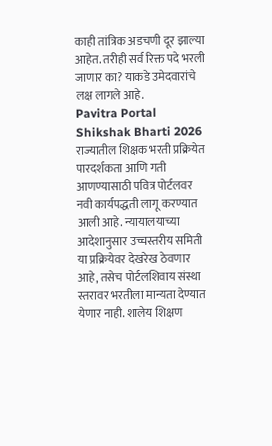काही तांत्रिक अडचणी दूर झाल्या आहेत. तरीही सर्व रिक्त पदे भरली जाणार का? याकडे उमेदवारांचे लक्ष लागले आहे.
Pavitra Portal Shikshak Bharti 2026
राज्यातील शिक्षक भरती प्रक्रियेत पारदर्शकता आणि गती आणण्यासाठी पवित्र पोर्टलवर नवी कार्यपद्धती लागू करण्यात आली आहे. न्यायालयाच्या आदेशानुसार उच्चस्तरीय समिती या प्रक्रियेवर देखरेख ठेवणार आहे, तसेच पोर्टलशिवाय संस्था स्तरावर भरतीला मान्यता देण्यात येणार नाही. शालेय शिक्षण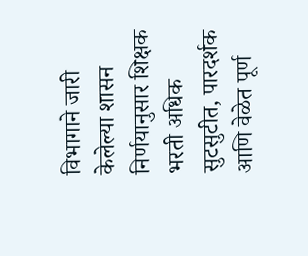विभागाने जारी केलेल्या शासन निर्णयानुसार शिक्षक भरती अधिक सुटसुटीत, पारदर्शक आणि वेळेत पूर्ण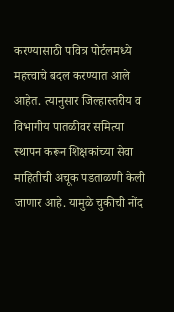करण्यासाठी पवित्र पोर्टलमध्ये महत्त्वाचे बदल करण्यात आले आहेत. त्यानुसार जिल्हास्तरीय व विभागीय पातळीवर समित्या स्थापन करून शिक्षकांच्या सेवा माहितीची अचूक पडताळणी केली जाणार आहे. यामुळे चुकीची नोंद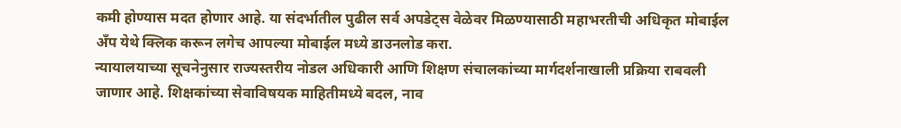कमी होण्यास मदत होणार आहे. या संदर्भातील पुढील सर्व अपडेट्स वेळेवर मिळण्यासाठी महाभरतीची अधिकृत मोबाईल अँप येथे क्लिक करून लगेच आपल्या मोबाईल मध्ये डाउनलोड करा.
न्यायालयाच्या सूचनेनुसार राज्यस्तरीय नोडल अधिकारी आणि शिक्षण संचालकांच्या मार्गदर्शनाखाली प्रक्रिया राबवली जाणार आहे. शिक्षकांच्या सेवाविषयक माहितीमध्ये बदल, नाव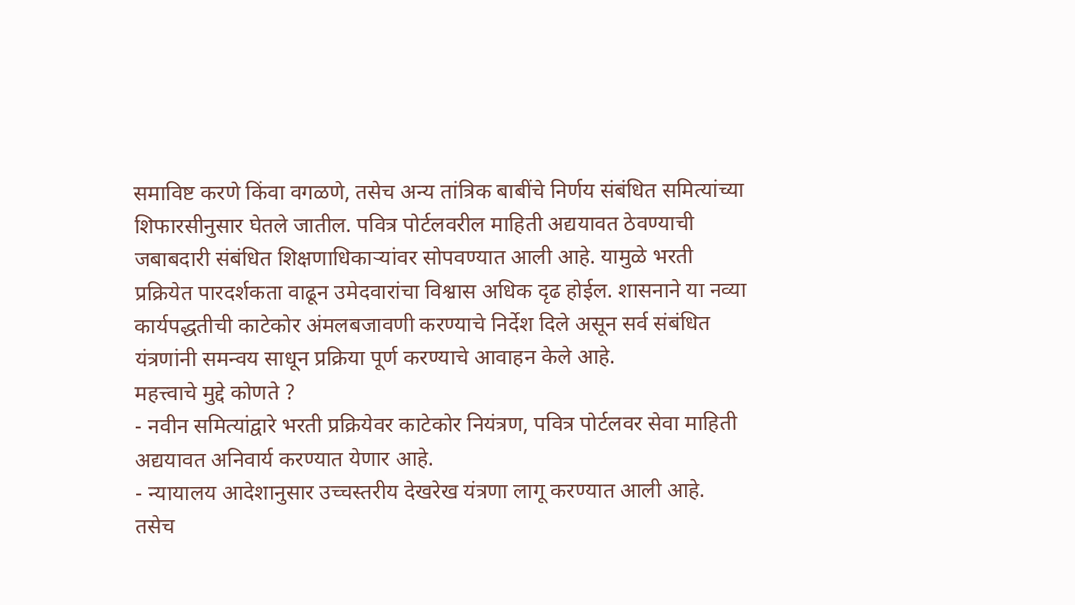समाविष्ट करणे किंवा वगळणे, तसेच अन्य तांत्रिक बाबींचे निर्णय संबंधित समित्यांच्या शिफारसीनुसार घेतले जातील. पवित्र पोर्टलवरील माहिती अद्ययावत ठेवण्याची जबाबदारी संबंधित शिक्षणाधिकाऱ्यांवर सोपवण्यात आली आहे. यामुळे भरती प्रक्रियेत पारदर्शकता वाढून उमेदवारांचा विश्वास अधिक दृढ होईल. शासनाने या नव्या कार्यपद्धतीची काटेकोर अंमलबजावणी करण्याचे निर्देश दिले असून सर्व संबंधित यंत्रणांनी समन्वय साधून प्रक्रिया पूर्ण करण्याचे आवाहन केले आहे.
महत्त्वाचे मुद्दे कोणते ?
- नवीन समित्यांद्वारे भरती प्रक्रियेवर काटेकोर नियंत्रण, पवित्र पोर्टलवर सेवा माहिती अद्ययावत अनिवार्य करण्यात येणार आहे.
- न्यायालय आदेशानुसार उच्चस्तरीय देखरेख यंत्रणा लागू करण्यात आली आहे. तसेच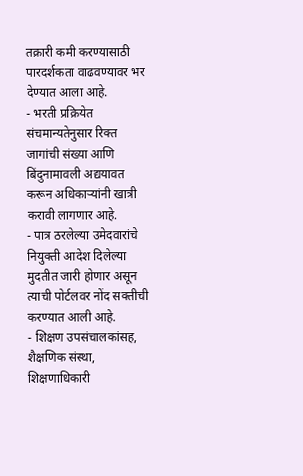तक्रारी कमी करण्यासाठी पारदर्शकता वाढवण्यावर भर देण्यात आला आहे.
- भरती प्रक्रियेत संचमान्यतेनुसार रिक्त जागांची संख्या आणि बिंदुनामावली अद्ययावत करून अधिकाऱ्यांनी खात्री करावी लागणार आहे.
- पात्र ठरलेल्या उमेदवारांचे नियुक्ती आदेश दिलेल्या मुदतीत जारी होणार असून त्याची पोर्टलवर नोंद सक्तीची करण्यात आली आहे.
- शिक्षण उपसंचालकांसह, शैक्षणिक संस्था, शिक्षणाधिकारी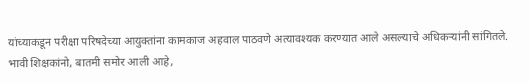यांच्याकडून परीक्षा परिषदेच्या आयुक्तांना कामकाज अहवाल पाठवणे अत्यावश्यक करण्यात आले असल्याचे अधिकऱ्यांनी सांगितले.
भावी शिक्षकांनो, बातमी समोर आली आहे,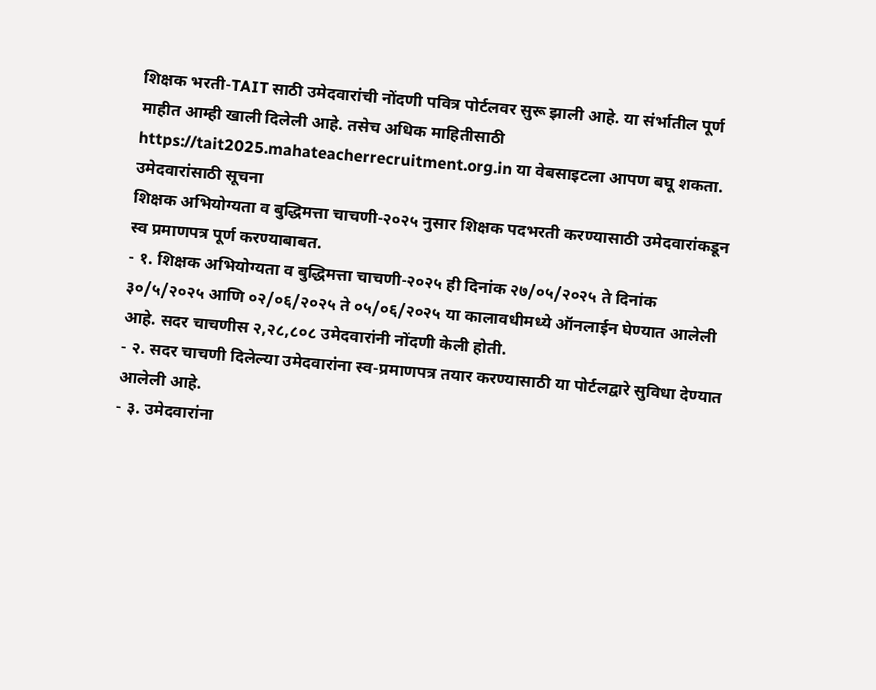शिक्षक भरती-TAIT साठी उमेदवारांची नोंदणी पवित्र पोर्टलवर सुरू झाली आहे. या संर्भातील पूर्ण माहीत आम्ही खाली दिलेली आहे. तसेच अधिक माहितीसाठी https://tait2025.mahateacherrecruitment.org.in या वेबसाइटला आपण बघू शकता.
उमेदवारांसाठी सूचना
शिक्षक अभियोग्यता व बुद्धिमत्ता चाचणी-२०२५ नुसार शिक्षक पदभरती करण्यासाठी उमेदवारांकडून स्व प्रमाणपत्र पूर्ण करण्याबाबत.
- १. शिक्षक अभियोग्यता व बुद्धिमत्ता चाचणी-२०२५ ही दिनांक २७/०५/२०२५ ते दिनांक ३०/५/२०२५ आणि ०२/०६/२०२५ ते ०५/०६/२०२५ या कालावधीमध्ये ऑनलाईन घेण्यात आलेली आहे. सदर चाचणीस २,२८,८०८ उमेदवारांनी नोंदणी केली होती.
- २. सदर चाचणी दिलेल्या उमेदवारांना स्व-प्रमाणपत्र तयार करण्यासाठी या पोर्टलद्वारे सुविधा देण्यात आलेली आहे.
- ३. उमेदवारांना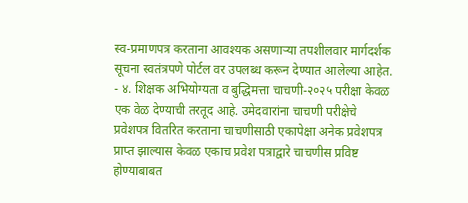स्व-प्रमाणपत्र करताना आवश्यक असणाऱ्या तपशीलवार मार्गदर्शक सूचना स्वतंत्रपणे पोर्टल वर उपलब्ध करून देण्यात आलेल्या आहेत.
- ४. शिक्षक अभियोग्यता व बुद्धिमत्ता चाचणी-२०२५ परीक्षा केवळ एक वेळ देण्याची तरतूद आहे. उमेदवारांना चाचणी परीक्षेचे प्रवेशपत्र वितरित करताना चाचणीसाठी एकापेक्षा अनेक प्रवेशपत्र प्राप्त झाल्यास केवळ एकाच प्रवेश पत्राद्वारे चाचणीस प्रविष्ट होण्याबाबत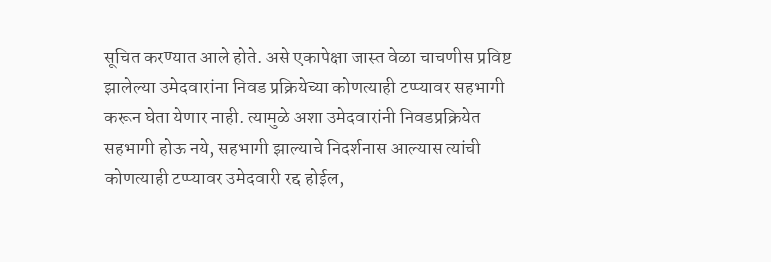सूचित करण्यात आले होते. असे एकापेक्षा जास्त वेळा चाचणीस प्रविष्ट झालेल्या उमेदवारांना निवड प्रक्रियेच्या कोणत्याही टप्प्यावर सहभागी करून घेता येणार नाही. त्यामुळे अशा उमेदवारांनी निवडप्रक्रियेत सहभागी होऊ नये, सहभागी झाल्याचे निदर्शनास आल्यास त्यांची कोणत्याही टप्प्यावर उमेदवारी रद्द होईल,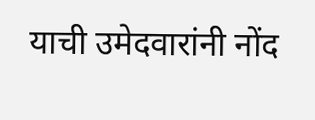याची उमेदवारांनी नोंद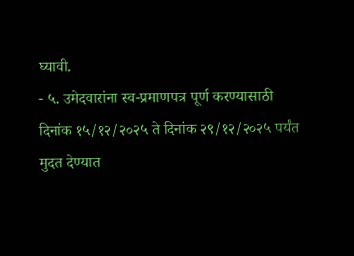घ्यावी.
- ५. उमेदवारांना स्व-प्रमाणपत्र पूर्ण करण्यासाठी दिनांक १५/१२/२०२५ ते दिनांक २९/१२/२०२५ पर्यंत मुदत देण्यात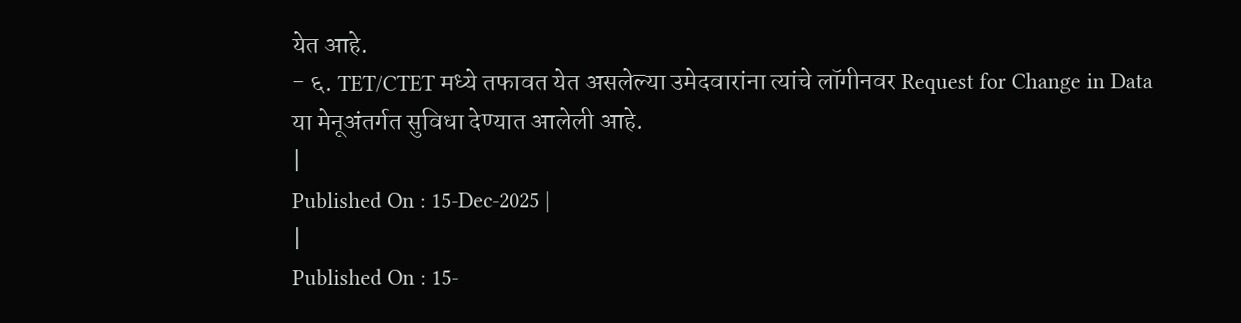येत आहे.
- ६. TET/CTET मध्ये तफावत येत असलेल्या उमेदवारांना त्यांचे लॉगीनवर Request for Change in Data या मेनूअंतर्गत सुविधा देण्यात आलेली आहे.
|
Published On : 15-Dec-2025 |
|
Published On : 15-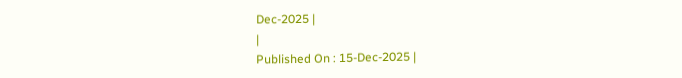Dec-2025 |
|
Published On : 15-Dec-2025 |